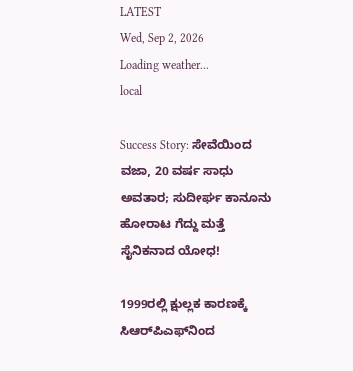LATEST
Wed, Sep 2, 2026
Loading weather...
local

Success Story: ಸೇವೆಯಿಂದ ವಜಾ, 20 ವರ್ಷ ಸಾಧು ಅವತಾರ; ಸುದೀರ್ಘ ಕಾನೂನು ಹೋರಾಟ ಗೆದ್ದು ಮತ್ತೆ ಸೈನಿಕನಾದ ಯೋಧ!

1999ರಲ್ಲಿ ಕ್ಷುಲ್ಲಕ ಕಾರಣಕ್ಕೆ ಸಿಆರ್‌ಪಿಎಫ್‌ನಿಂದ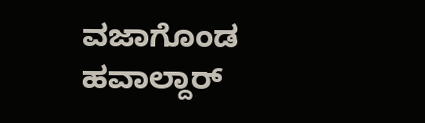ವಜಾಗೊಂಡ ಹವಾಲ್ದಾರ್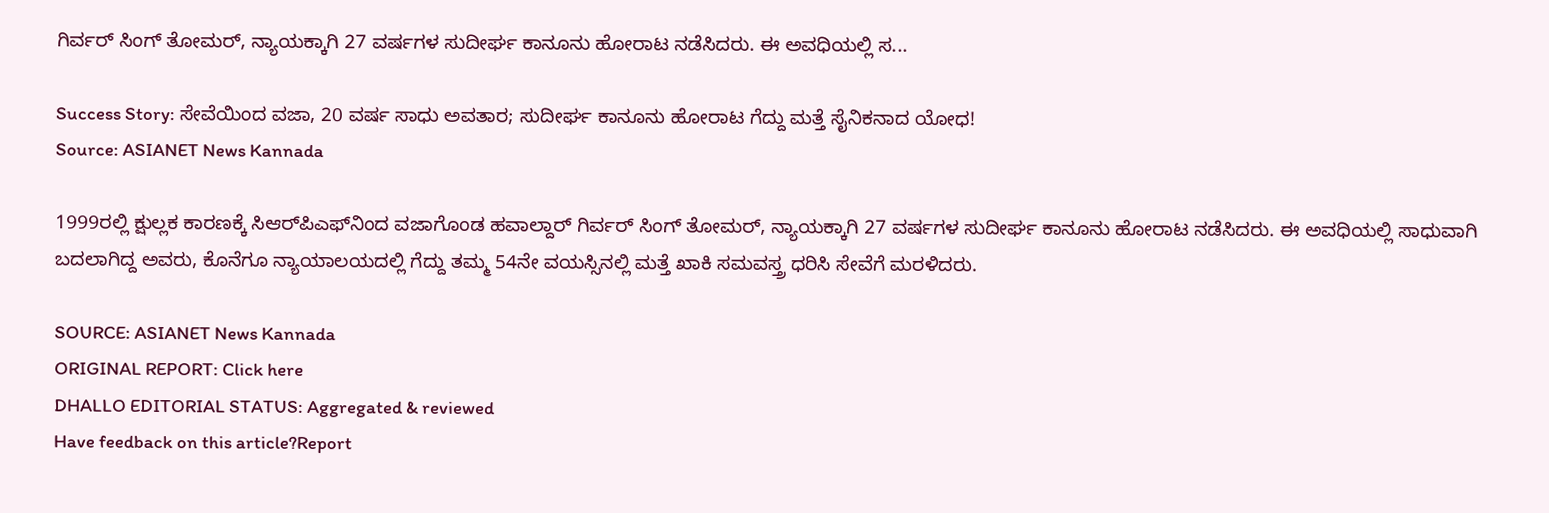ಗಿರ್ವರ್ ಸಿಂಗ್ ತೋಮರ್, ನ್ಯಾಯಕ್ಕಾಗಿ 27 ವರ್ಷಗಳ ಸುದೀರ್ಘ ಕಾನೂನು ಹೋರಾಟ ನಡೆಸಿದರು. ಈ ಅವಧಿಯಲ್ಲಿ ಸ...

Success Story: ಸೇವೆಯಿಂದ ವಜಾ, 20 ವರ್ಷ ಸಾಧು ಅವತಾರ; ಸುದೀರ್ಘ ಕಾನೂನು ಹೋರಾಟ ಗೆದ್ದು ಮತ್ತೆ ಸೈನಿಕನಾದ ಯೋಧ!
Source: ASIANET News Kannada

1999ರಲ್ಲಿ ಕ್ಷುಲ್ಲಕ ಕಾರಣಕ್ಕೆ ಸಿಆರ್‌ಪಿಎಫ್‌ನಿಂದ ವಜಾಗೊಂಡ ಹವಾಲ್ದಾರ್ ಗಿರ್ವರ್ ಸಿಂಗ್ ತೋಮರ್, ನ್ಯಾಯಕ್ಕಾಗಿ 27 ವರ್ಷಗಳ ಸುದೀರ್ಘ ಕಾನೂನು ಹೋರಾಟ ನಡೆಸಿದರು. ಈ ಅವಧಿಯಲ್ಲಿ ಸಾಧುವಾಗಿ ಬದಲಾಗಿದ್ದ ಅವರು, ಕೊನೆಗೂ ನ್ಯಾಯಾಲಯದಲ್ಲಿ ಗೆದ್ದು ತಮ್ಮ 54ನೇ ವಯಸ್ಸಿನಲ್ಲಿ ಮತ್ತೆ ಖಾಕಿ ಸಮವಸ್ತ್ರ ಧರಿಸಿ ಸೇವೆಗೆ ಮರಳಿದರು.

SOURCE: ASIANET News Kannada
ORIGINAL REPORT: Click here
DHALLO EDITORIAL STATUS: Aggregated & reviewed
Have feedback on this article?Report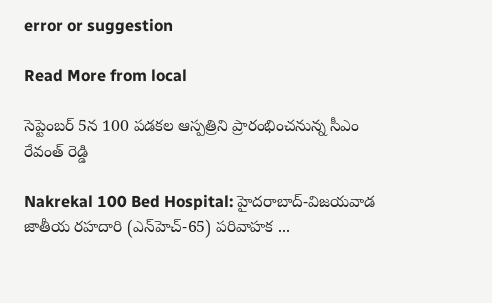error or suggestion

Read More from local

సెప్టెంబర్ 5న 100 పడకల ఆస్పత్రిని ప్రారంభించనున్న సీఎం రేవంత్ రెడ్డి

Nakrekal 100 Bed Hospital: హైదరాబాద్-విజయవాడ జాతీయ రహదారి (ఎన్‌హెచ్-65) పరివాహక ...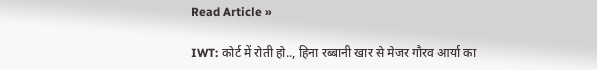Read Article »

IWT: कोर्ट में रोती हो.., हिना रब्बानी खार से मेजर गौरव आर्या का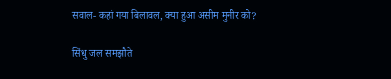सवाल- कहां गया बिलावल, क्या हुआ असीम मुनीर को?

सिंधु जल समझौते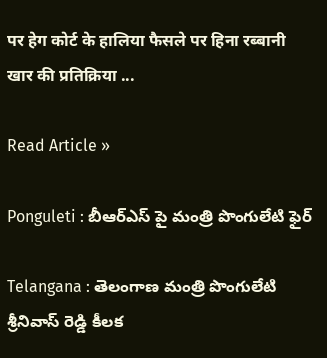पर हेग कोर्ट के हालिया फैसले पर हिना रब्बानी खार की प्रतिक्रिया ...

Read Article »

Ponguleti : బీఆర్ఎస్ పై మంత్రి పొంగులేటి ఫైర్

Telangana : తెలంగాణ మంత్రి పొంగులేటి శ్రీనివాస్ రెడ్డి కీలక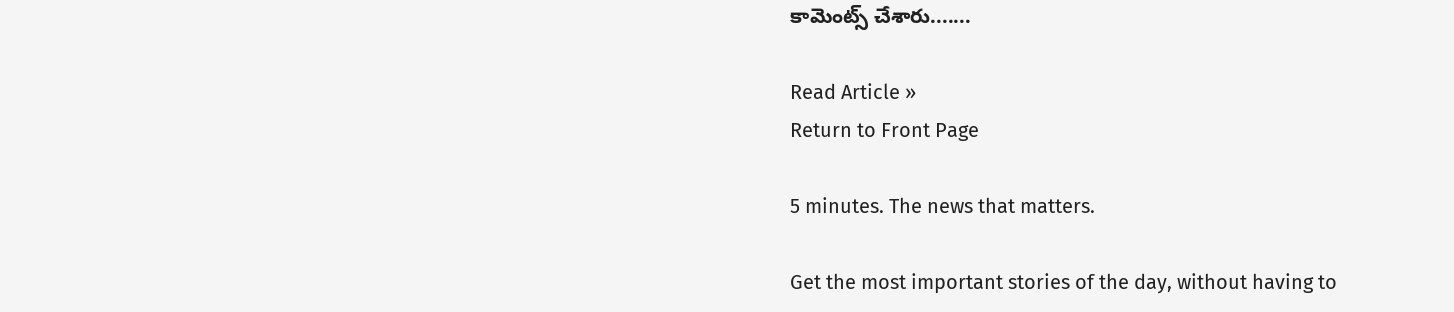కామెంట్స్ చేశారు.......

Read Article »
Return to Front Page

5 minutes. The news that matters.

Get the most important stories of the day, without having to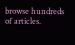browse hundreds of articles.